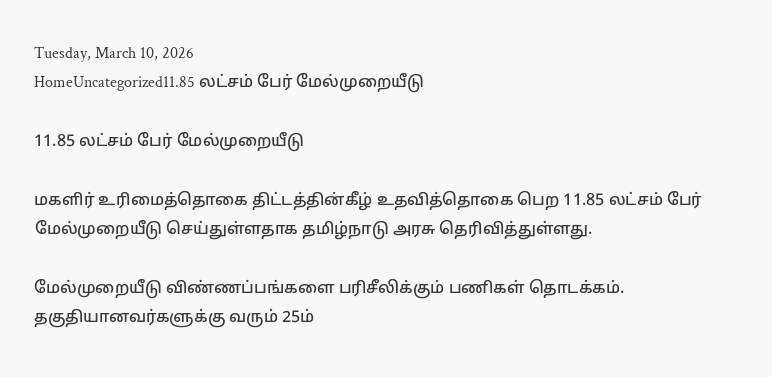Tuesday, March 10, 2026
HomeUncategorized11.85 லட்சம் பேர் மேல்முறையீடு

11.85 லட்சம் பேர் மேல்முறையீடு

மகளிர் உரிமைத்தொகை திட்டத்தின்கீழ் உதவித்தொகை பெற 11.85 லட்சம் பேர் மேல்முறையீடு செய்துள்ளதாக தமிழ்நாடு அரசு தெரிவித்துள்ளது.

மேல்முறையீடு விண்ணப்பங்களை பரிசீலிக்கும் பணிகள் தொடக்கம். தகுதியானவர்களுக்கு வரும் 25ம்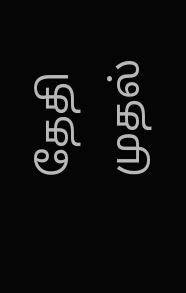தேதி முதல்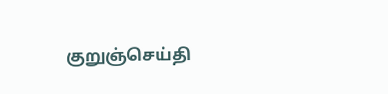குறுஞ்செய்தி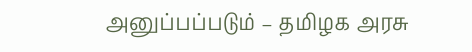அனுப்பப்படும் – தமிழக அரசு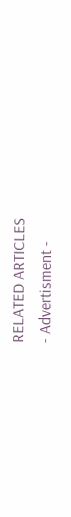RELATED ARTICLES
- Advertisment -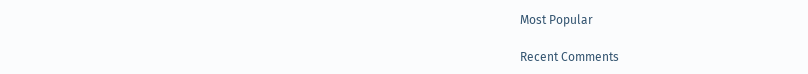Most Popular

Recent Comments